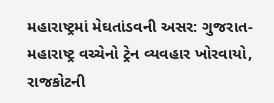મહારાષ્ટ્રમાં મેઘતાંડવની અસર: ગુજરાત-મહારાષ્ટ્ર વચ્ચેનો ટ્રેન વ્યવહાર ખોરવાયો, રાજકોટની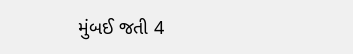મુંબઈ જતી 4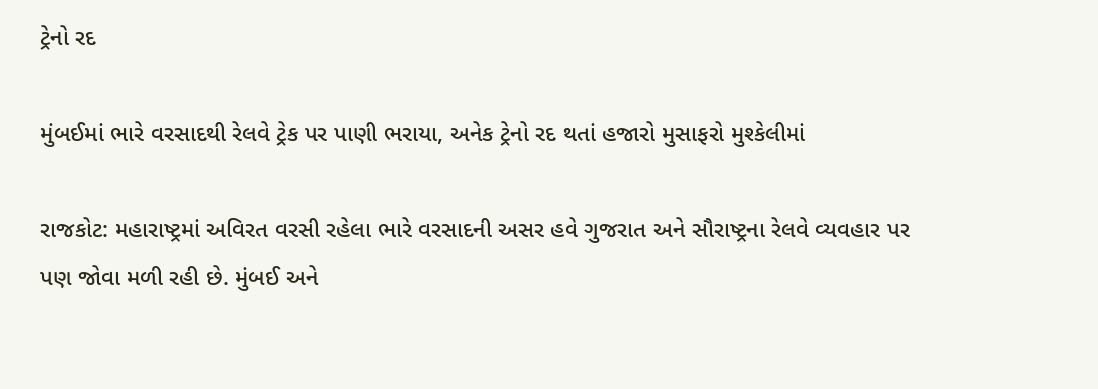ટ્રેનો રદ

મુંબઈમાં ભારે વરસાદથી રેલવે ટ્રેક પર પાણી ભરાયા, અનેક ટ્રેનો રદ થતાં હજારો મુસાફરો મુશ્કેલીમાં

રાજકોટ: મહારાષ્ટ્રમાં અવિરત વરસી રહેલા ભારે વરસાદની અસર હવે ગુજરાત અને સૌરાષ્ટ્રના રેલવે વ્યવહાર પર પણ જોવા મળી રહી છે. મુંબઈ અને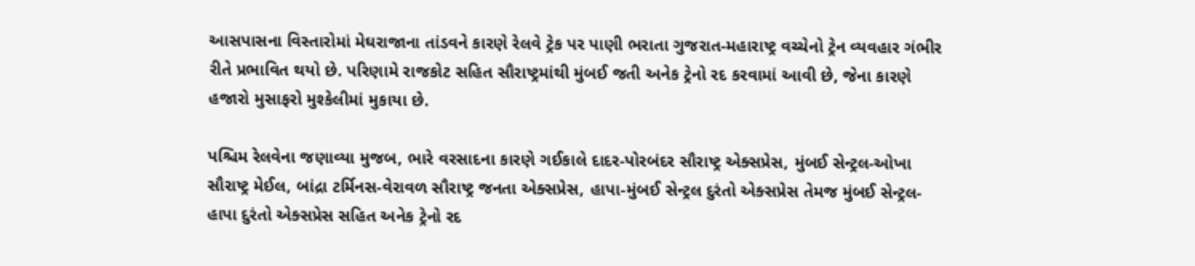આસપાસના વિસ્તારોમાં મેઘરાજાના તાંડવને કારણે રેલવે ટ્રેક પર પાણી ભરાતા ગુજરાત-મહારાષ્ટ્ર વચ્ચેનો ટ્રેન વ્યવહાર ગંભીર રીતે પ્રભાવિત થયો છે. પરિણામે રાજકોટ સહિત સૌરાષ્ટ્રમાંથી મુંબઈ જતી અનેક ટ્રેનો રદ કરવામાં આવી છે, જેના કારણે હજારો મુસાફરો મુશ્કેલીમાં મુકાયા છે.

પશ્ચિમ રેલવેના જણાવ્યા મુજબ, ભારે વરસાદના કારણે ગઈકાલે દાદર-પોરબંદર સૌરાષ્ટ્ર એક્સપ્રેસ, મુંબઈ સેન્ટ્રલ-ઓખા સૌરાષ્ટ્ર મેઈલ, બાંદ્રા ટર્મિનસ-વેરાવળ સૌરાષ્ટ્ર જનતા એક્સપ્રેસ, હાપા-મુંબઈ સેન્ટ્રલ દુરંતો એક્સપ્રેસ તેમજ મુંબઈ સેન્ટ્રલ-હાપા દુરંતો એક્સપ્રેસ સહિત અનેક ટ્રેનો રદ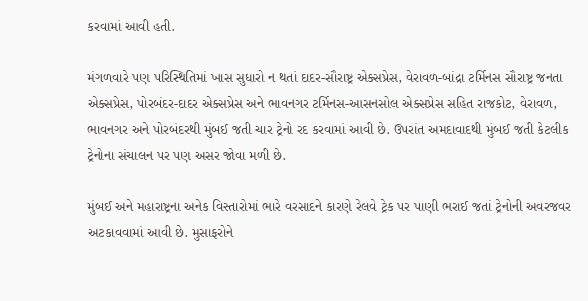કરવામાં આવી હતી.

મંગળવારે પણ પરિસ્થિતિમાં ખાસ સુધારો ન થતાં દાદર-સૌરાષ્ટ્ર એક્સપ્રેસ, વેરાવળ-બાંદ્રા ટર્મિનસ સૌરાષ્ટ્ર જનતા એક્સપ્રેસ, પોરબંદર-દાદર એક્સપ્રેસ અને ભાવનગર ટર્મિનસ-આસનસોલ એક્સપ્રેસ સહિત રાજકોટ, વેરાવળ, ભાવનગર અને પોરબંદરથી મુંબઈ જતી ચાર ટ્રેનો રદ કરવામાં આવી છે. ઉપરાંત અમદાવાદથી મુંબઈ જતી કેટલીક ટ્રેનોના સંચાલન પર પણ અસર જોવા મળી છે.

મુંબઈ અને મહારાષ્ટ્રના અનેક વિસ્તારોમાં ભારે વરસાદને કારણે રેલવે ટ્રેક પર પાણી ભરાઈ જતાં ટ્રેનોની અવરજવર અટકાવવામાં આવી છે. મુસાફરોને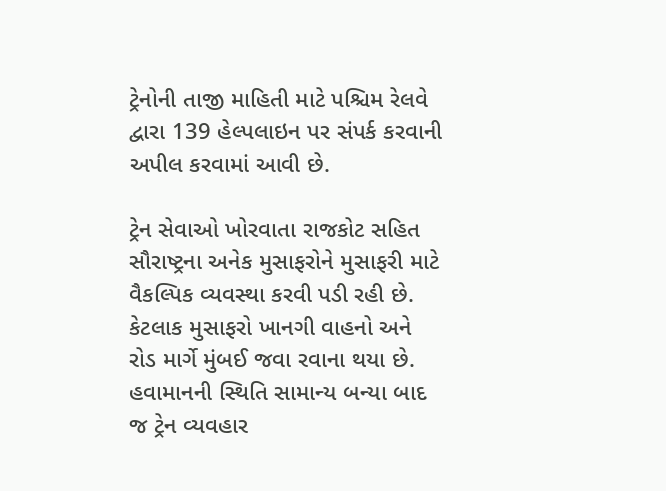ટ્રેનોની તાજી માહિતી માટે પશ્ચિમ રેલવે દ્વારા 139 હેલ્પલાઇન પર સંપર્ક કરવાની અપીલ કરવામાં આવી છે.

ટ્રેન સેવાઓ ખોરવાતા રાજકોટ સહિત સૌરાષ્ટ્રના અનેક મુસાફરોને મુસાફરી માટે વૈકલ્પિક વ્યવસ્થા કરવી પડી રહી છે. કેટલાક મુસાફરો ખાનગી વાહનો અને રોડ માર્ગે મુંબઈ જવા રવાના થયા છે. હવામાનની સ્થિતિ સામાન્ય બન્યા બાદ જ ટ્રેન વ્યવહાર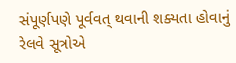સંપૂર્ણપણે પૂર્વવત્ થવાની શક્યતા હોવાનું રેલવે સૂત્રોએ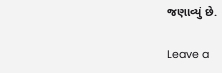જણાવ્યું છે.

Leave a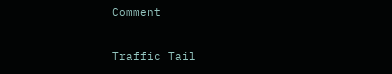Comment

Traffic Tail